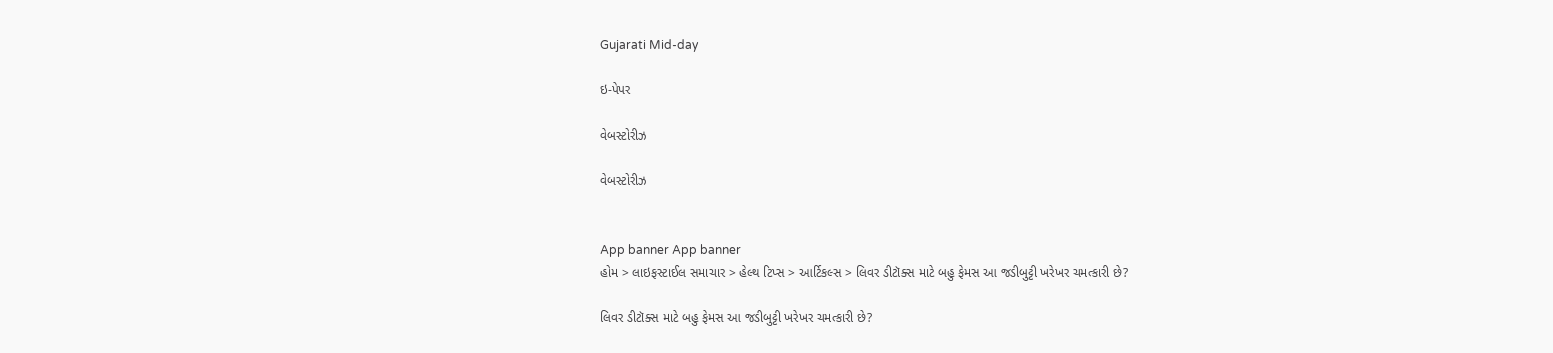Gujarati Mid-day

ઇ-પેપર

વેબસ્ટોરીઝ

વેબસ્ટોરીઝ


App banner App banner
હોમ > લાઇફસ્ટાઈલ સમાચાર > હેલ્થ ટિપ્સ > આર્ટિકલ્સ > લિવર ડીટૉક્સ માટે બહુ ફેમસ આ જડીબુટ્ટી ખરેખર ચમત્કારી છે?

લિવર ડીટૉક્સ માટે બહુ ફેમસ આ જડીબુટ્ટી ખરેખર ચમત્કારી છે?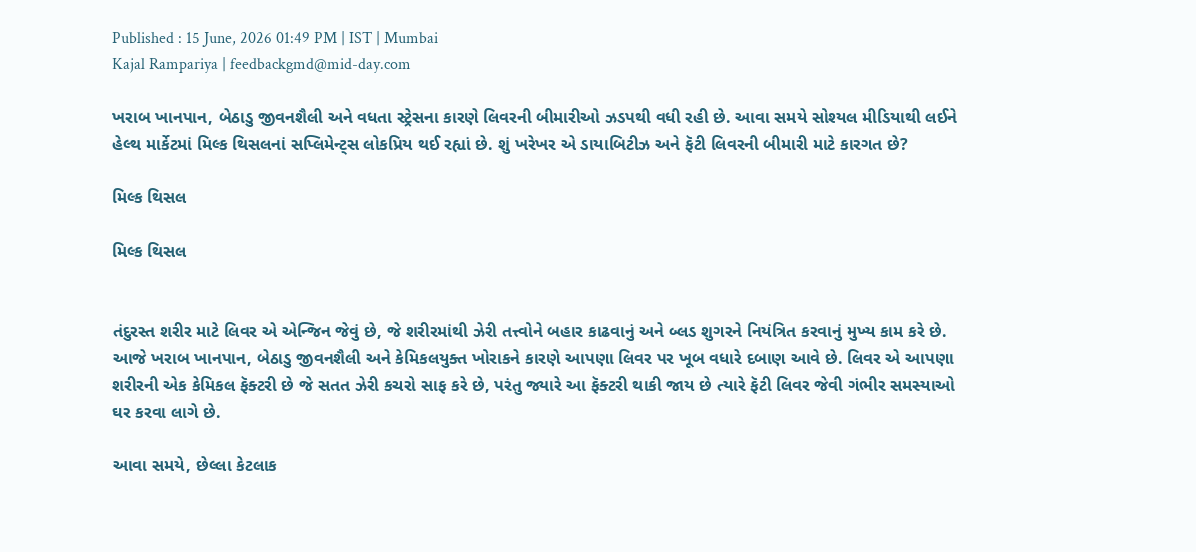Published : 15 June, 2026 01:49 PM | IST | Mumbai
Kajal Rampariya | feedbackgmd@mid-day.com

ખરાબ ખાનપાન, બેઠાડુ જીવનશૈલી અને વધતા સ્ટ્રેસના કારણે લિવરની બીમારીઓ ઝડપથી વધી રહી છે. આવા સમયે સોશ્યલ મીડિયાથી લઈને હેલ્થ માર્કેટમાં મિલ્ક થિસલનાં સપ્લિમેન્ટ્સ લોકપ્રિય થઈ રહ્યાં છે. શું ખરેખર એ ડાયાબિટીઝ અને ફૅટી લિવરની બીમારી માટે કારગત છે?

મિલ્ક થિસલ

મિલ્ક થિસલ


તંદુરસ્ત શરીર માટે લિવર એ એન્જિન જેવું છે, જે શરીરમાંથી ઝેરી તત્ત્વોને બહાર કાઢવાનું અને બ્લડ શુગરને નિયંત્રિત કરવાનું મુખ્ય કામ કરે છે. આજે ખરાબ ખાનપાન, બેઠાડુ જીવનશૈલી અને કેમિકલયુક્ત ખોરાકને કારણે આપણા લિવર પર ખૂબ વધારે દબાણ આવે છે. લિવર એ આપણા શરીરની એક કેમિકલ ફૅક્ટરી છે જે સતત ઝેરી કચરો સાફ કરે છે, પરંતુ જ્યારે આ ફૅક્ટરી થાકી જાય છે ત્યારે ફૅટી લિવર જેવી ગંભીર સમસ્યાઓ ઘર કરવા લાગે છે.

આવા સમયે, છેલ્લા કેટલાક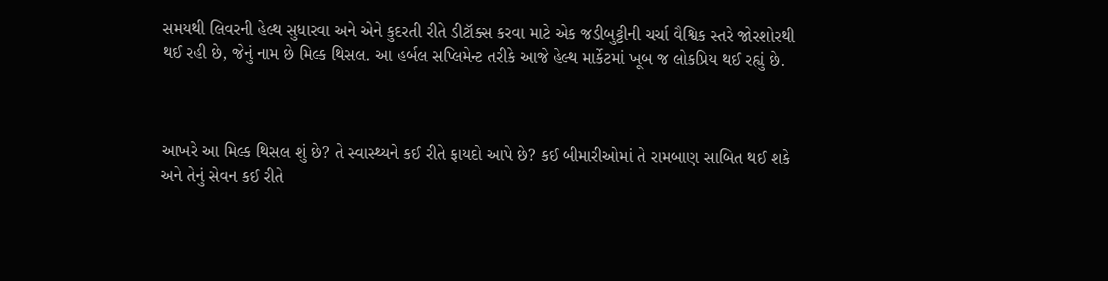સમયથી લિવરની હેલ્થ સુધારવા અને એને કુદરતી રીતે ડીટૉક્સ કરવા માટે એક જડીબુટ્ટીની ચર્ચા વૈશ્વિક સ્તરે જોરશોરથી થઈ રહી છે, જેનું નામ છે મિલ્ક થિસલ. આ હર્બલ સપ્લિમેન્ટ તરીકે આજે હેલ્થ માર્કેટમાં ખૂબ જ લોકપ્રિય થઈ રહ્યું છે.



આખરે આ મિલ્ક થિસલ શું છે? તે સ્વાસ્થ્યને કઈ રીતે ફાયદો આપે છે? કઈ બીમારીઓમાં તે રામબાણ સાબિત થઈ શકે અને તેનું સેવન કઈ રીતે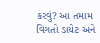કરવું? આ તમામ વિગતો ડાયેટ અને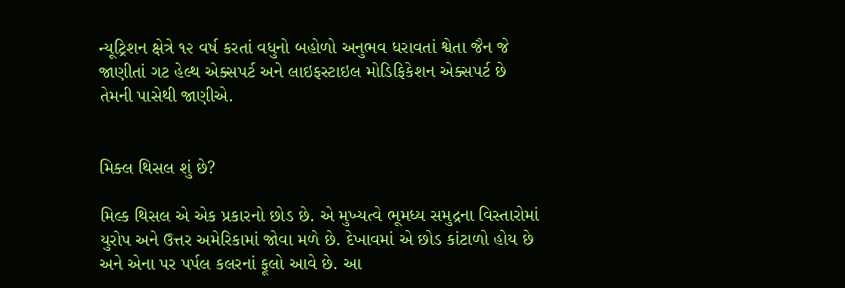ન્યૂટ્રિશન ક્ષેત્રે ૧૨ વર્ષ કરતાં વધુનો બહોળો અનુભવ ધરાવતાં શ્વેતા જૈન જે જાણીતાં ગટ હેલ્થ એક્સપર્ટ અને લાઇફસ્ટાઇલ મોડિફિકેશન એક્સપર્ટ છે તેમની પાસેથી જાણીએ.


મિક્લ થિસલ શું છે?

મિલ્ક થિસલ એ એક પ્રકારનો છોડ છે. એ મુખ્યત્વે ભૂમધ્ય સમુદ્રના વિસ્તારોમાં યુરોપ અને ઉત્તર અમેરિકામાં જોવા મળે છે. દેખાવમાં એ છોડ કાંટાળો હોય છે અને એના પર પર્પલ કલરનાં ફૂલો આવે છે. આ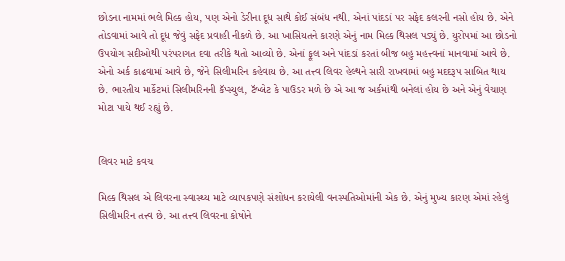છોડના નામમાં ભલે મિલ્ક હોય, પણ એનો ડેરીના દૂધ સાથે કોઈ સંબંધ નથી. એનાં પાંદડાં પર સફેદ કલરની નસો હોય છે. એને તોડવામાં આવે તો દૂધ જેવું સફેદ પ્રવાહી નીકળે છે. આ ખાસિયતને કારણે એનું નામ મિલ્ક થિસલ પડ્યું છે. યુરોપમાં આ છોડનો ઉપયોગ સદીઓથી પરંપરાગત દવા તરીકે થતો આવ્યો છે. એનાં ફૂલ અને પાંદડાં કરતાં બીજ બહુ મહત્ત્વનાં માનવામાં આવે છે. એનો અર્ક કાઢવામાં આવે છે, જેને સિલીમરિન કહેવાય છે. આ તત્ત્વ લિવર હેલ્થને સારી રાખવામાં બહુ મદદરૂપ સાબિત થાય છે. ભારતીય માર્કેટમાં સિલીમરિનની કૅપ્સ્યુલ, ટૅબ્લેટ કે પાઉડર મળે છે એ આ જ અર્કમાંથી બનેલાં હોય છે અને એનું વેચાણ મોટા પાયે થઈ રહ્યું છે.


લિવર માટે કવચ

મિલ્ક થિસલ એ લિવરના સ્વાસ્થ્ય માટે વ્યાપકપણે સંશોધન કરાયેલી વનસ્પતિઓમાંની એક છે. એનું મુખ્ય કારણ એમાં રહેલું સિલીમરિન તત્ત્વ છે. આ તત્ત્વ લિવરના કોષોને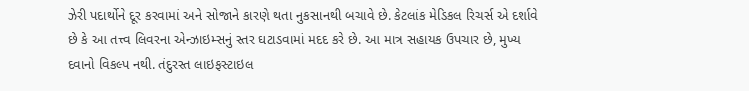ઝેરી પદાર્થોને દૂર કરવામાં અને સોજાને કારણે થતા નુકસાનથી બચાવે છે. કેટલાંક મેડિકલ રિચર્સ એ દર્શાવે છે કે આ તત્ત્વ લિવરના એન્ઝાઇમ્સનું સ્તર ઘટાડવામાં મદદ કરે છે. આ માત્ર સહાયક ઉપચાર છે, મુખ્ય દવાનો વિકલ્પ નથી. તંદુરસ્ત લાઇફસ્ટાઇલ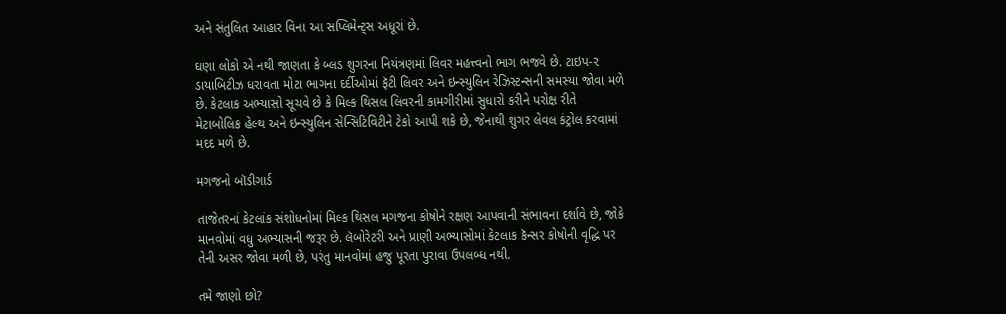અને સંતુલિત આહાર વિના આ સપ્લિમેન્ટ્સ અધૂરાં છે.

ઘણા લોકો એ નથી જાણતા કે બ્લડ શુગરના નિયંત્રણમાં લિવર મહત્ત્વનો ભાગ ભજવે છે. ટાઇપ-૨ ડાયાબિટીઝ ધરાવતા મોટા ભાગના દર્દીઓમાં ફૅટી લિવર અને ઇન્સ્યુલિન રેઝિસ્ટન્સની સમસ્યા જોવા મળે છે. કેટલાક અભ્યાસો સૂચવે છે કે મિલ્ક થિસલ લિવરની કામગીરીમાં સુધારો કરીને પરોક્ષ રીતે મેટાબોલિક હેલ્થ અને ઇન્સ્યુલિન સેન્સિટિવિટીને ટેકો આપી શકે છે, જેનાથી શુગર લેવલ કંટ્રોલ કરવામાં મદદ મળે છે.

મગજનો બૉડીગાર્ડ

તાજેતરનાં કેટલાંક સંશોધનોમાં મિલ્ક થિસલ મગજના કોષોને રક્ષણ આપવાની સંભાવના દર્શાવે છે, જોકે માનવોમાં વધુ અભ્યાસની જરૂર છે. લૅબોરેટરી અને પ્રાણી અભ્યાસોમાં કેટલાક કૅન્સર કોષોની વૃદ્ધિ પર તેની અસર જોવા મળી છે, પરંતુ માનવોમાં હજુ પૂરતા પુરાવા ઉપલબ્ધ નથી.

તમે જાણો છો?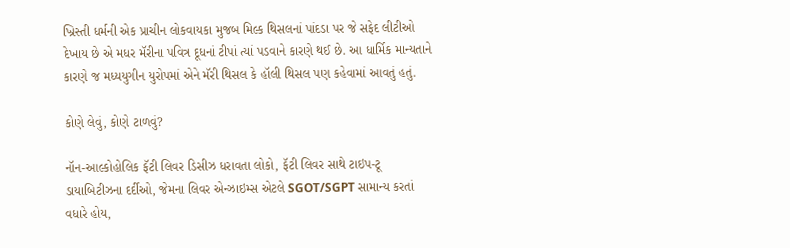ખ્રિસ્તી ધર્મની એક પ્રાચીન લોકવાયકા મુજબ મિલ્ક થિસલનાં પાંદડા પર જે સફેદ લીટીઓ દેખાય છે એ મધર મૅરીના પવિત્ર દૂધનાં ટીપાં ત્યાં પડવાને કારણે થઈ છે. આ ધાર્મિક માન્યતાને કારણે જ મધ્યયુગીન યુરોપમાં એને મૅરી થિસલ કે હૉલી થિસલ પણ કહેવામાં આવતું હતું.

કોણે લેવું, કોણે ટાળવું?

નૉન-આલ્કોહોલિક ફૅટી લિવર ડિસીઝ ધરાવતા લોકો, ફૅટી લિવર સાથે ટાઇપ-ટૂ ડાયાબિટીઝના દર્દીઓ, જેમના લિવર એન્ઝાઇમ્સ એટલે SGOT/SGPT સામાન્ય કરતાં વધારે હોય,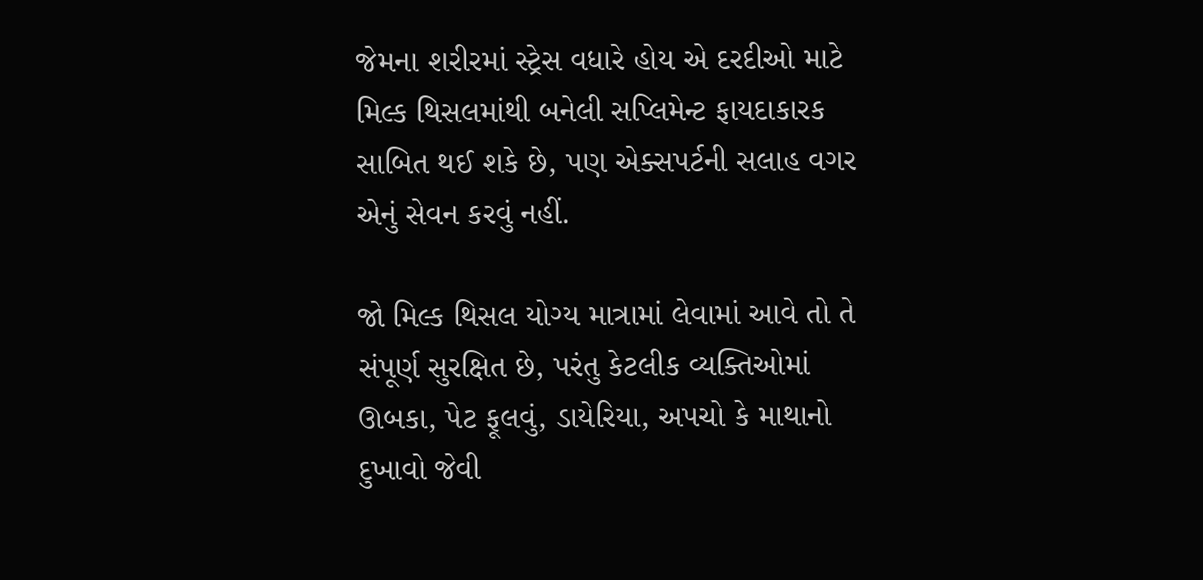જેમના શરીરમાં સ્ટ્રેસ વધારે હોય એ દરદીઓ માટે મિલ્ક થિસલમાંથી બનેલી સપ્લિમેન્ટ ફાયદાકારક સાબિત થઈ શકે છે, પણ એક્સપર્ટની સલાહ વગર એનું સેવન કરવું નહીં.

જો મિલ્ક થિસલ યોગ્ય માત્રામાં લેવામાં આવે તો તે સંપૂર્ણ સુરક્ષિત છે, પરંતુ કેટલીક વ્યક્તિઓમાં ઊબકા, પેટ ફૂલવું, ડાયેરિયા, અપચો કે માથાનો દુખાવો જેવી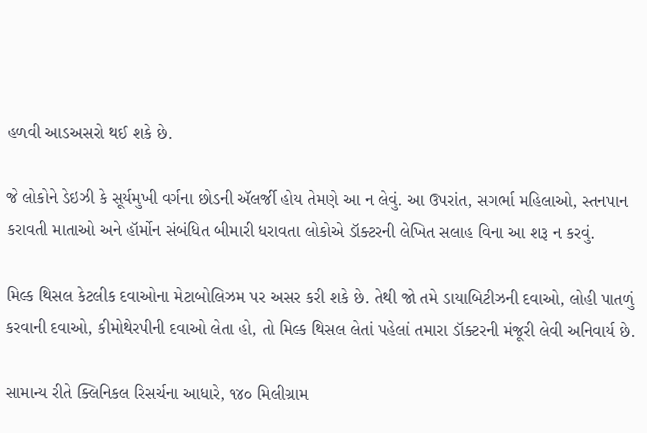હળવી આડઅસરો થઈ શકે છે.

જે લોકોને ડેઇઝી કે સૂર્યમુખી વર્ગના છોડની ઍલર્જી હોય તેમણે આ ન લેવું. આ ઉપરાંત, સગર્ભા મહિલાઓ, સ્તનપાન કરાવતી માતાઓ અને હૉર્મોન સંબંધિત બીમારી ધરાવતા લોકોએ ડૉક્ટરની લેખિત સલાહ વિના આ શરૂ ન કરવું.

મિલ્ક થિસલ કેટલીક દવાઓના મેટાબોલિઝમ પર અસર કરી શકે છે. તેથી જો તમે ડાયાબિટીઝની દવાઓ, લોહી પાતળું કરવાની દવાઓ, કીમોથેરપીની દવાઓ લેતા હો, તો મિલ્ક થિસલ લેતાં પહેલાં તમારા ડૉક્ટરની મંજૂરી લેવી અનિવાર્ય છે.

સામાન્ય રીતે ક્લિનિકલ રિસર્ચના આધારે, ૧૪૦ મિલીગ્રામ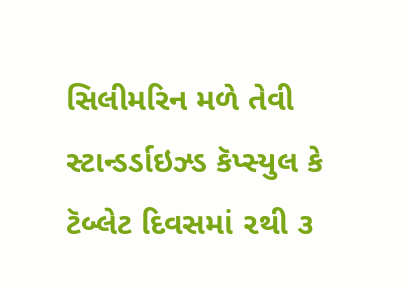સિલીમરિન મળે તેવી સ્ટાન્ડર્ડાઇઝ્ડ કૅપ્સ્યુલ કે ટૅબ્લેટ દિવસમાં ૨થી ૩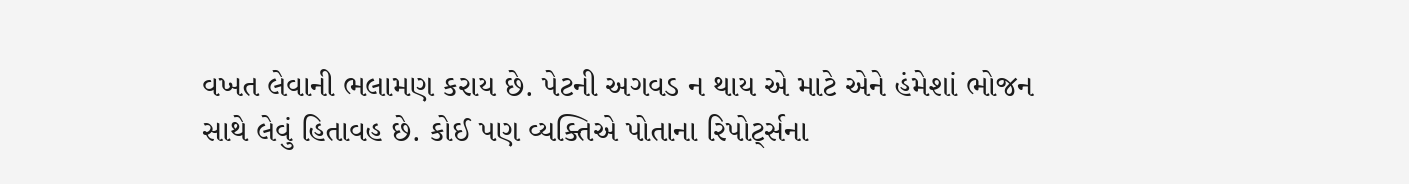વખત લેવાની ભલામણ કરાય છે. પેટની અગવડ ન થાય એ માટે એને હંમેશાં ભોજન સાથે લેવું હિતાવહ છે. કોઈ પણ વ્યક્તિએ પોતાના રિપોર્ટ્સના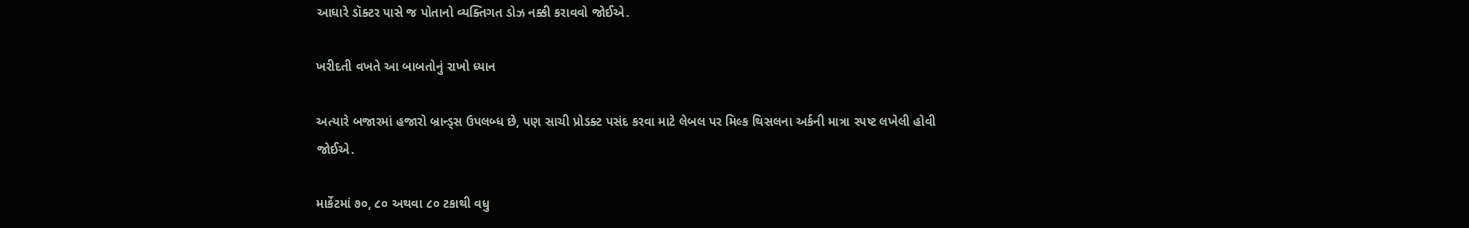આધારે ડૉક્ટર પાસે જ પોતાનો વ્યક્તિગત ડોઝ નક્કી કરાવવો જોઈએ.

ખરીદતી વખતે આ બાબતોનું રાખો ધ્યાન

અત્યારે બજારમાં હજારો બ્રાન્ડ્સ ઉપલબ્ધ છે, પણ સાચી પ્રોડક્ટ પસંદ કરવા માટે લેબલ પર મિલ્ક થિસલના અર્કની માત્રા સ્પષ્ટ લખેલી હોવી જોઈએ.

માર્કેટમાં ૭૦, ૮૦ અથવા ૮૦ ટકાથી વધુ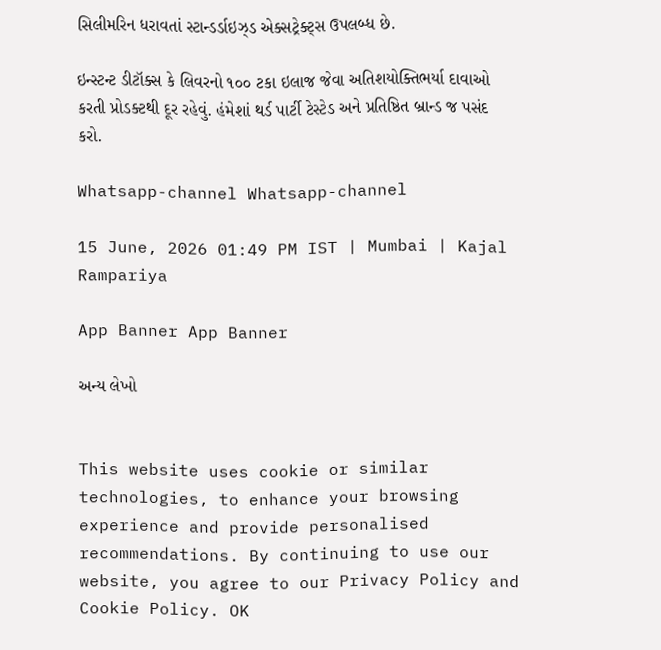સિલીમરિન ધરાવતાં સ્ટાન્ડર્ડાઇઝ્ડ એક્સટ્રેક્ટ્સ ઉપલબ્ધ છે.

ઇન્સ્ટન્ટ ડીટૉક્સ કે લિવરનો ૧૦૦ ટકા ઇલાજ જેવા અતિશયોક્તિભર્યા દાવાઓ કરતી પ્રોડક્ટથી દૂર રહેવું. હંમેશાં થર્ડ પાર્ટી ટેસ્ટેડ અને પ્રતિષ્ઠિત બ્રાન્ડ જ પસંદ કરો.

Whatsapp-channel Whatsapp-channel

15 June, 2026 01:49 PM IST | Mumbai | Kajal Rampariya

App Banner App Banner

અન્ય લેખો


This website uses cookie or similar technologies, to enhance your browsing experience and provide personalised recommendations. By continuing to use our website, you agree to our Privacy Policy and Cookie Policy. OK